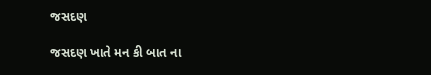જસદણ

જસદણ ખાતે મન કી બાત ના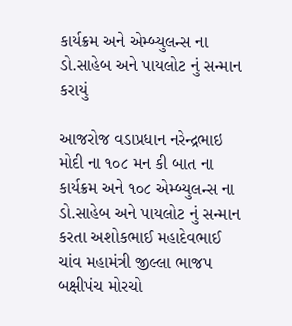કાર્યક્રમ અને એમ્બ્યુલન્સ ના ડો.સાહેબ અને પાયલોટ નું સન્માન કરાયું

આજરોજ વડાપ્રધાન નરેન્દ્રભાઇ મોદી ના ૧૦૮ મન કી બાત ના કાર્યક્રમ અને ૧૦૮ એમ્બ્યુલન્સ ના ડો.સાહેબ અને પાયલોટ નું સન્માન કરતા અશોકભાઈ મહાદેવભાઈ ચાંવ મહામંત્રી જીલ્લા ભાજપ બક્ષીપંચ મોરચો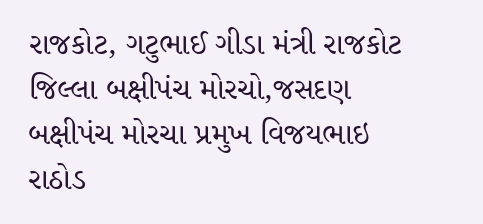રાજકોટ, ગટુભાઈ ગીડા મંત્રી રાજકોટ જિલ્લા બક્ષીપંચ મોરચો,જસદણ બક્ષીપંચ મોરચા પ્રમુખ વિજયભાઇ રાઠોડ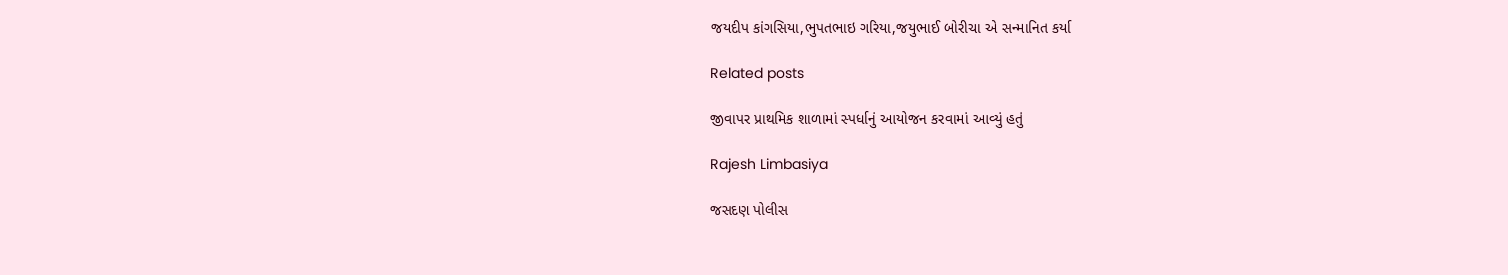જયદીપ કાંગસિયા,ભુપતભાઇ ગરિયા,જયુભાઈ બોરીચા એ સન્માનિત કર્યા

Related posts

જીવાપર પ્રાથમિક શાળામાં સ્પર્ધાનું આયોજન કરવામાં આવ્યું હતું

Rajesh Limbasiya

જસદણ પોલીસ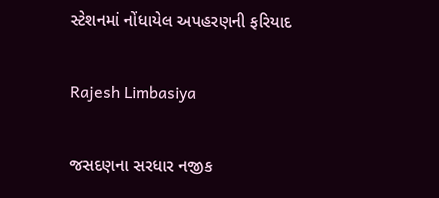સ્ટેશનમાં નોંધાયેલ અપહરણની ફરિયાદ

Rajesh Limbasiya

જસદણના સરધાર નજીક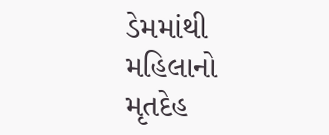ડેમમાંથી મહિલાનો મૃતદેહ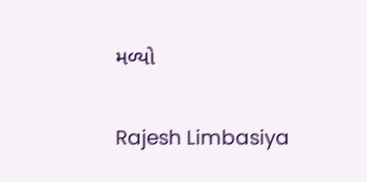મળ્યો

Rajesh Limbasiya